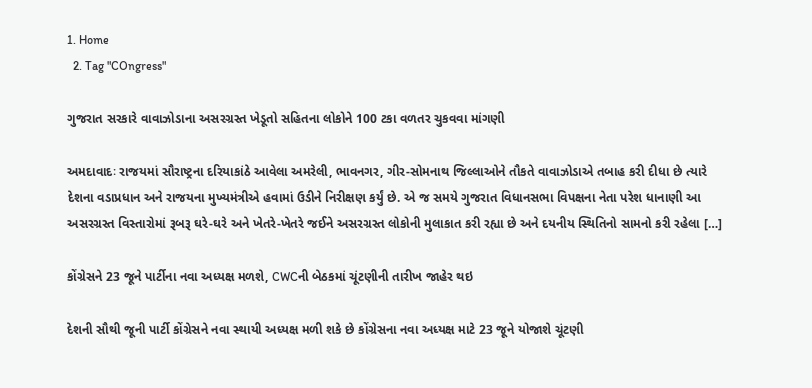1. Home
  2. Tag "COngress"

ગુજરાત સરકારે વાવાઝોડાના અસરગ્રસ્ત ખેડૂતો સહિતના લોકોને 100 ટકા વળતર ચુકવવા માંગણી

અમદાવાદઃ રાજયમાં સૌરાષ્ટ્રના દરિયાકાંઠે આવેલા અમરેલી, ભાવનગર, ગીર-સોમનાથ જિલ્લાઓને તૌકતે વાવાઝોડાએ તબાહ કરી દીધા છે ત્યારે દેશના વડાપ્રધાન અને રાજયના મુખ્યમંત્રીએ હવામાં ઉડીને નિરીક્ષણ કર્યું છે. એ જ સમયે ગુજરાત વિધાનસભા વિપક્ષના નેતા પરેશ ધાનાણી આ અસરગ્રસ્ત વિસ્તારોમાં રૂબરૂ ઘરે-ઘરે અને ખેતરે-ખેતરે જઈને અસરગ્રસ્ત લોકોની મુલાકાત કરી રહ્યા છે અને દયનીય સ્થિતિનો સામનો કરી રહેલા […]

કોંગ્રેસને 23 જૂને પાર્ટીના નવા અધ્યક્ષ મળશે, CWCની બેઠકમાં ચૂંટણીની તારીખ જાહેર થઇ

દેશની સૌથી જૂની પાર્ટી કોંગ્રેસને નવા સ્થાયી અધ્યક્ષ મળી શકે છે કોંગ્રેસના નવા અધ્યક્ષ માટે 23 જૂને યોજાશે ચૂંટણી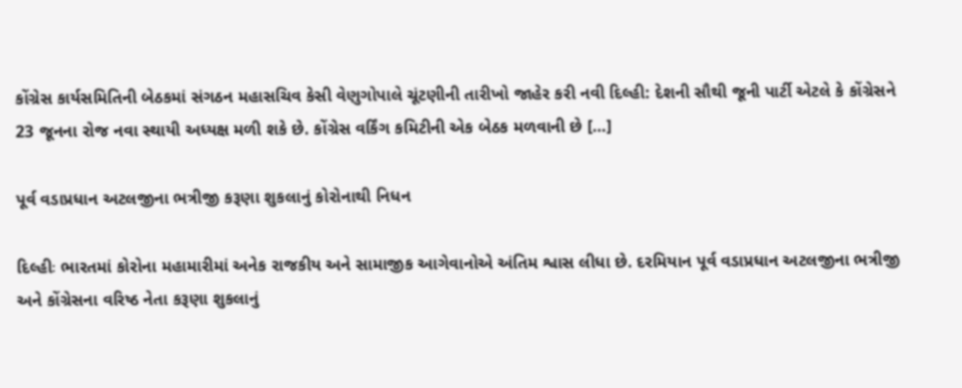કોંગ્રેસ કાર્યસમિતિની બેઠકમાં સંગઠન મહાસચિવ કેસી વેણુગોપાલે ચૂંટણીની તારીખો જાહેર કરી નવી દિલ્હી: દેશની સૌથી જૂની પાર્ટી એટલે કે કોંગ્રેસને 23 જૂનના રોજ નવા સ્થાયી અધ્યક્ષ મળી શકે છે. કોંગ્રેસ વર્કિંગ કમિટીની એક બેઠક મળવાની છે […]

પૂર્વ વડાપ્રધાન અટલજીના ભત્રીજી કરૂણા શુકલાનું કોરોનાથી નિધન

દિલ્હીઃ ભારતમાં કોરોના મહામારીમાં અનેક રાજકીય અને સામાજીક આગેવાનોએ અંતિમ શ્વાસ લીધા છે. દરમિયાન પૂર્વ વડાપ્રધાન અટલજીના ભત્રીજી અને કોંગ્રેસના વરિષ્ઠ નેતા કરૂણા શુકલાનું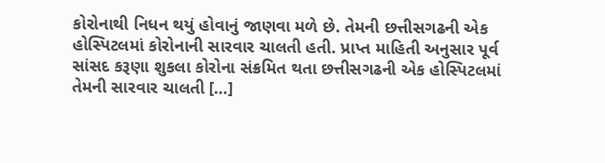કોરોનાથી નિધન થયું હોવાનું જાણવા મળે છે. તેમની છત્તીસગઢની એક હોસ્પિટલમાં કોરોનાની સારવાર ચાલતી હતી. પ્રાપ્ત માહિતી અનુસાર પૂર્વ સાંસદ કરૂણા શુકલા કોરોના સંક્રમિત થતા છત્તીસગઢની એક હોસ્પિટલમાં તેમની સારવાર ચાલતી […]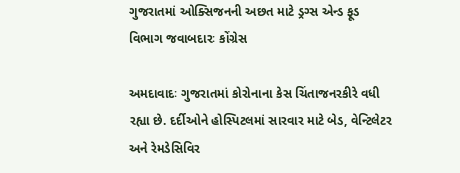ગુજરાતમાં ઓક્સિજનની અછત માટે ડ્રગ્સ એન્ડ ફૂડ વિભાગ જવાબદારઃ કોંગ્રેસ

અમદાવાદઃ ગુજરાતમાં કોરોનાના કેસ ચિંતાજનરકીરે વધી રહ્યા છે. દર્દીઓને હોસ્પિટલમાં સારવાર માટે બેડ, વેન્ટિલેટર અને રેમડેસિવિર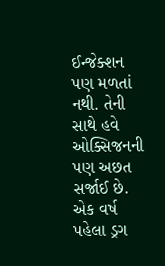ઈન્જેક્શન પણ મળતાં નથી. તેની સાથે હવે ઓક્સિજનની પણ અછત સર્જાઈ છે. એક વર્ષ પહેલા ડ્રગ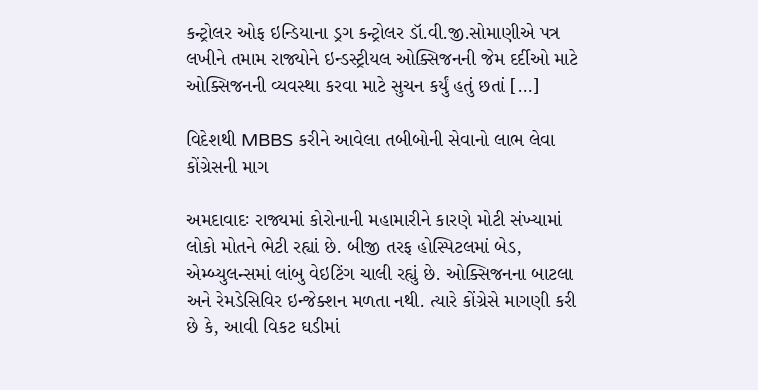કન્ટ્રોલર ઓફ ઇન્ડિયાના ડ્રગ કન્ટ્રોલર ડૉ.વી.જી.સોમાણીએ પત્ર લખીને તમામ રાજ્યોને ઇન્ડસ્ટ્રીયલ ઓક્સિજનની જેમ દર્દીઓ માટે ઓક્સિજનની વ્યવસ્થા કરવા માટે સુચન કર્યું હતું છતાં […]

વિદેશથી MBBS કરીને આવેલા તબીબોની સેવાનો લાભ લેવા કોંગ્રેસની માગ

અમદાવાદઃ રાજ્યમાં કોરોનાની મહામારીને કારણે મોટી સંખ્યામાં લોકો મોતને ભેટી રહ્યાં છે. બીજી તરફ હોસ્પિટલમાં બેડ, એમ્બ્યુલન્સમાં લાંબુ વેઇટિંગ ચાલી રહ્યું છે. ઓક્સિજનના બાટલા અને રેમડેસિવિર ઇન્જેક્શન મળતા નથી. ત્યારે કોંગ્રેસે માગણી કરી છે કે, આવી વિકટ ઘડીમાં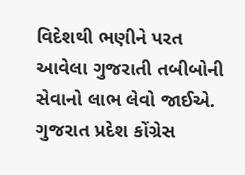વિદેશથી ભણીને પરત આવેલા ગુજરાતી તબીબોની સેવાનો લાભ લેવો જાઈએ. ગુજરાત પ્રદેશ કોંગ્રેસ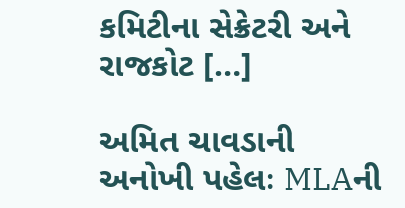કમિટીના સેક્રેટરી અને રાજકોટ […]

અમિત ચાવડાની અનોખી પહેલઃ MLAની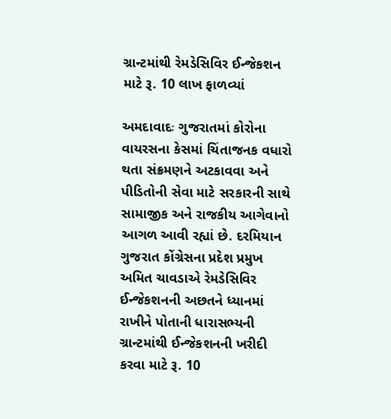ગ્રાન્ટમાંથી રેમડેસિવિર ઈન્જેકશન માટે રૂ. 10 લાખ ફાળવ્યાં

અમદાવાદઃ ગુજરાતમાં કોરોના વાયરસના કેસમાં ચિંતાજનક વધારો થતા સંક્રમણને અટકાવવા અને પીડિતોની સેવા માટે સરકારની સાથે સામાજીક અને રાજકીય આગેવાનો આગળ આવી રહ્યાં છે. દરમિયાન ગુજરાત કોંગ્રેસના પ્રદેશ પ્રમુખ અમિત ચાવડાએ રેમડેસિવિર ઈન્જેકશનની અછતને ધ્યાનમાં રાખીને પોતાની ધારાસભ્યની ગ્રાન્ટમાંથી ઈન્જેકશનની ખરીદી કરવા માટે રૂ. 10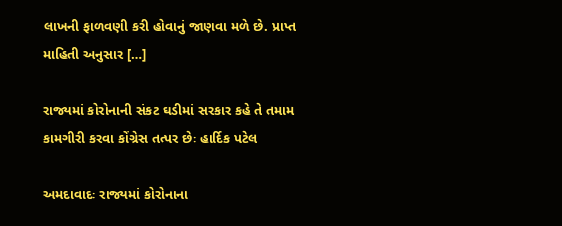લાખની ફાળવણી કરી હોવાનું જાણવા મળે છે. પ્રાપ્ત માહિતી અનુસાર […]

રાજ્યમાં કોરોનાની સંકટ ઘડીમાં સરકાર કહે તે તમામ કામગીરી કરવા કોંગ્રેસ તત્પર છેઃ હાર્દિક પટેલ

અમદાવાદઃ રાજ્યમાં કોરોનાના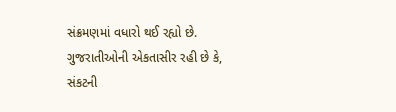સંક્રમણમાં વધારો થઈ રહ્યો છે. ગુજરાતીઓની એકતાસીર રહી છે કે, સંકટની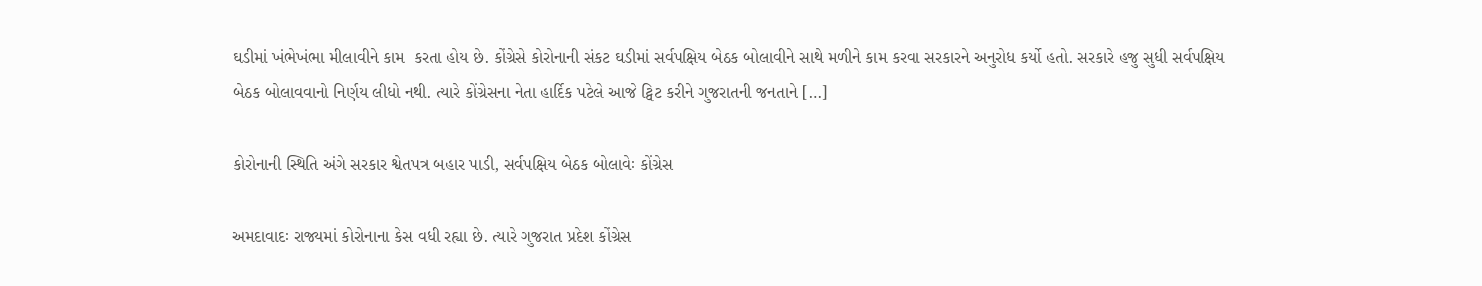ઘડીમાં ખંભેખંભા મીલાવીને કામ  કરતા હોય છે. કોંગ્રેસે કોરોનાની સંકટ ઘડીમાં સર્વપક્ષિય બેઠક બોલાવીને સાથે મળીને કામ કરવા સરકારને અનુરોધ કર્યો હતો. સરકારે હજુ સુધી સર્વપક્ષિય બેઠક બોલાવવાનો નિર્ણય લીધો નથી. ત્યારે કોંગ્રેસના નેતા હાર્દિક પટેલે આજે ટ્વિટ કરીને ગુજરાતની જનતાને […]

કોરોનાની સ્થિતિ અંગે સરકાર શ્વેતપત્ર બહાર પાડી, સર્વપક્ષિય બેઠક બોલાવેઃ કોંગ્રેસ

અમદાવાદઃ રાજ્યમાં કોરોનાના કેસ વધી રહ્યા છે. ત્યારે ગુજરાત પ્રદેશ કોંગ્રેસ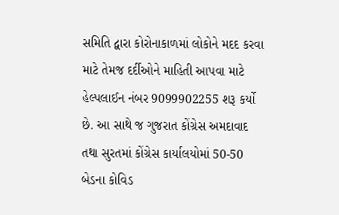સમિતિ દ્વારા કોરોનાકાળમાં લોકોને મદદ કરવા માટે તેમજ દર્દીઓને માહિતી આપવા માટે હેલ્પલાઈન નંબર 9099902255 શરૂ કર્યો છે. આ સાથે જ ગુજરાત કોંગ્રેસ અમદાવાદ તથા સુરતમાં કોંગ્રેસ કાર્યાલયોમાં 50-50 બેડના કોવિડ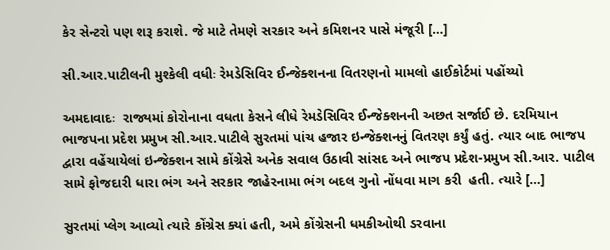કેર સેન્ટરો પણ શરૂ કરાશે. જે માટે તેમણે સરકાર અને કમિશનર પાસે મંજૂરી […]

સી.આર.પાટીલની મુશ્કેલી વધીઃ રેમડેસિવિર ઈન્જેક્શનના વિતરણનો મામલો હાઈકોર્ટમાં પહોંચ્યો

અમદાવાદઃ  રાજ્યમાં કોરોનાના વધતા કેસને લીધે રેમડેસિવિર ઈન્જેક્શનની અછત સર્જાઈ છે. દરમિયાન ભાજપના પ્રદેશ પ્રમુખ સી.આર.પાટીલે સુરતમાં પાંચ હજાર ઇન્જેક્શનનું વિતરણ કર્યું હતું. ત્યાર બાદ ભાજપ દ્વારા વહેંચાયેલાં ઇન્જેક્શન સામે કોંગ્રેસે અનેક સવાલ ઉઠાવી સાંસદ અને ભાજપ પ્રદેશ-પ્રમુખ સી.આર. પાટીલ સામે ફોજદારી ધારા ભંગ અને સરકાર જાહેરનામા ભંગ બદલ ગુનો નોંધવા માગ કરી  હતી. ત્યારે […]

સુરતમાં પ્લેગ આવ્યો ત્યારે કોંગ્રેસ ક્યાં હતી, અમે કોંગ્રેસની ધમકીઓથી ડરવાના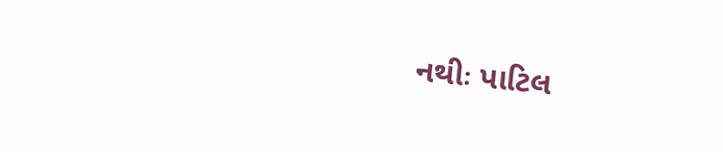નથીઃ પાટિલ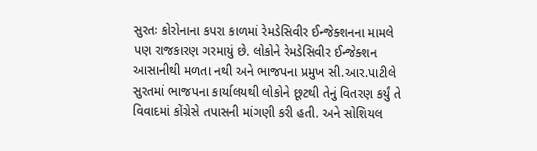સુરતઃ કોરોનાના કપરા કાળમાં રેમડેસિવીર ઈન્જેક્શનના મામલે પણ રાજકારણ ગરમાયું છે. લોકોને રેમડેસિવીર ઈન્જેક્શન આસાનીથી મળતા નથી અને ભાજપના પ્રમુખ સી.આર.પાટીલે સુરતમાં ભાજપના કાર્યાલયથી લોકોને છૂટથી તેનું વિતરણ કર્યું તે વિવાદમાં કોંગ્રેસે તપાસની માંગણી કરી હતી. અને સોશિયલ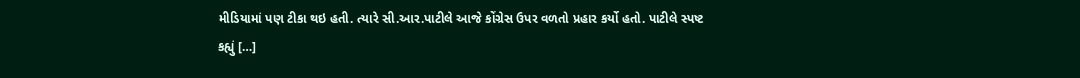મીડિયામાં પણ ટીકા થઇ હતી. ત્યારે સી.આર.પાટીલે આજે કોંગ્રેસ ઉપર વળતો પ્રહાર કર્યો હતો. પાટીલે સ્પષ્ટ કહ્યું […]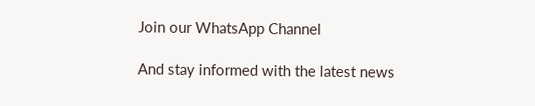Join our WhatsApp Channel

And stay informed with the latest news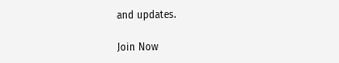and updates.

Join Now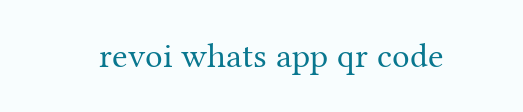revoi whats app qr code